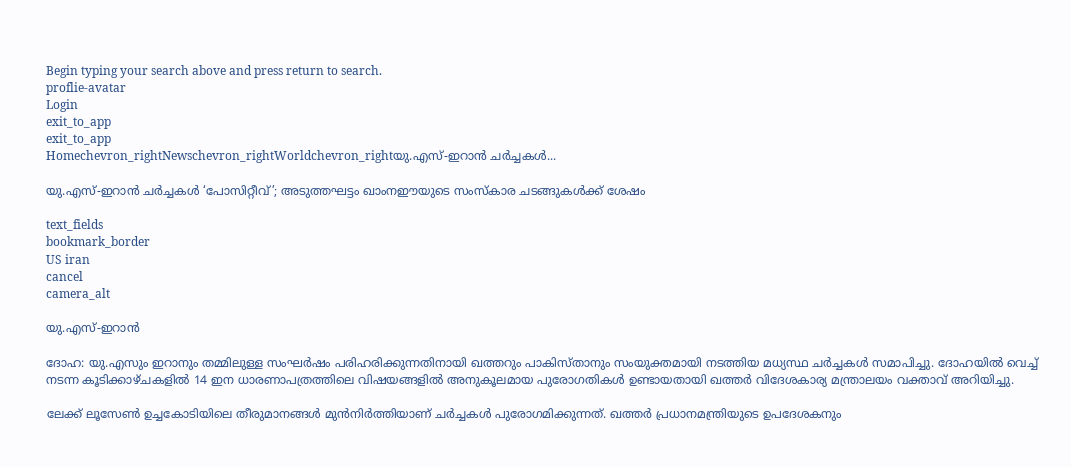Begin typing your search above and press return to search.
proflie-avatar
Login
exit_to_app
exit_to_app
Homechevron_rightNewschevron_rightWorldchevron_rightയു.എസ്-ഇറാൻ ചർച്ചകൾ...

യു.എസ്-ഇറാൻ ചർച്ചകൾ ‘പോസിറ്റീവ്’; അടുത്തഘട്ടം ഖാംനഈയുടെ സംസ്കാര ചടങ്ങുകൾക്ക് ശേഷം

text_fields
bookmark_border
US iran
cancel
camera_alt

യു.എസ്-ഇറാൻ

ദോഹ: യു.എസും ഇറാനും തമ്മിലുള്ള സംഘർഷം പരിഹരിക്കുന്നതിനായി ഖത്തറും പാകിസ്താനും സംയുക്തമായി നടത്തിയ മധ്യസ്ഥ ചർച്ചകൾ സമാപിച്ചു. ദോഹയിൽ വെച്ച് നടന്ന കൂടിക്കാഴ്ചകളിൽ 14 ഇന ധാരണാപത്രത്തിലെ വിഷയങ്ങളിൽ അനുകൂലമായ പുരോഗതികൾ ഉണ്ടായതായി ഖത്തർ വിദേശകാര്യ മന്ത്രാലയം വക്താവ് അറിയിച്ചു.

ലേക്ക് ലൂസേൺ ഉച്ചകോടിയിലെ തീരുമാനങ്ങൾ മുൻനിർത്തിയാണ് ചർച്ചകൾ പുരോഗമിക്കുന്നത്. ഖത്തർ പ്രധാനമന്ത്രിയുടെ ഉപദേശകനും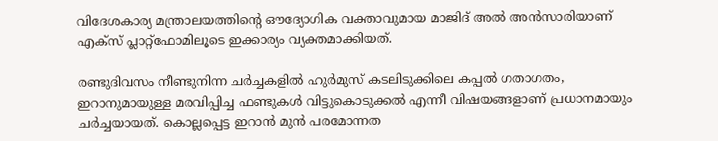വിദേശകാര്യ മന്ത്രാലയത്തിന്റെ ഔദ്യോഗിക വക്താവുമായ മാജിദ് അൽ അൻസാരിയാണ് എക്സ് പ്ലാറ്റ്‌ഫോമിലൂടെ ഇക്കാര്യം വ്യക്തമാക്കിയത്.

രണ്ടുദിവസം നീണ്ടുനിന്ന ചർച്ചകളിൽ ഹുർമുസ് കടലിടുക്കിലെ കപ്പൽ ഗതാഗതം, ഇറാനുമായുള്ള മരവിപ്പിച്ച ഫണ്ടുകൾ വിട്ടുകൊടുക്കൽ എന്നീ വിഷയങ്ങളാണ് പ്രധാനമായും ചർച്ചയായത്. കൊല്ലപ്പെട്ട ഇറാൻ മുൻ പരമോന്നത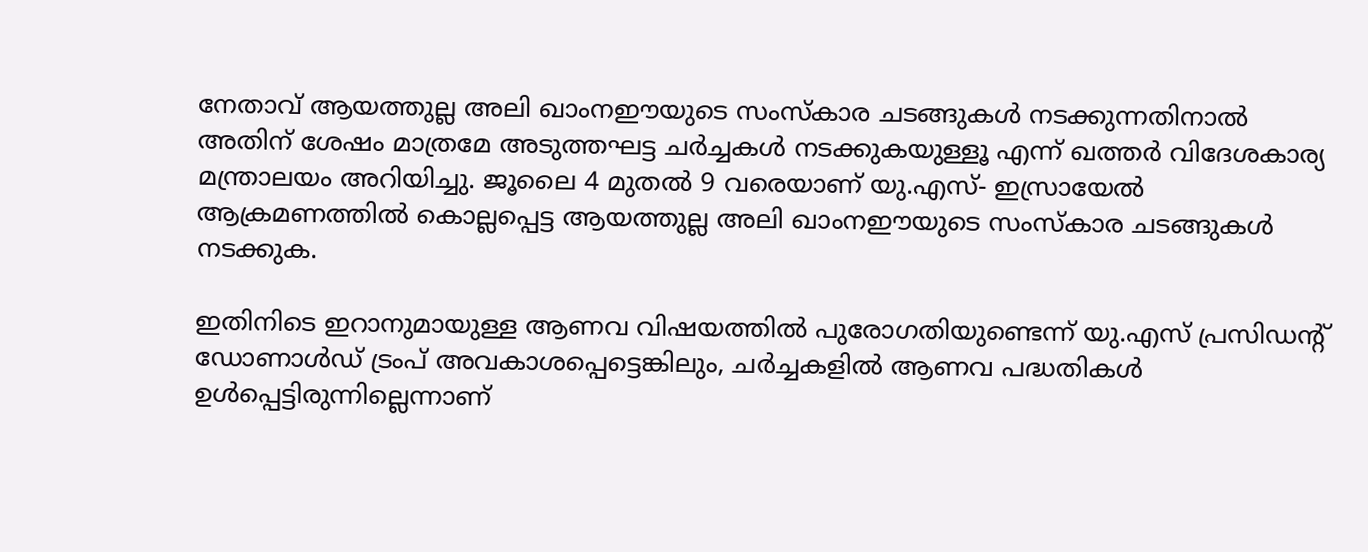നേതാവ് ആയത്തുല്ല അലി ഖാംനഈയുടെ സംസ്കാര ചടങ്ങുകൾ നടക്കുന്നതിനാൽ അതിന് ശേഷം മാത്രമേ അടുത്തഘട്ട ചർച്ചകൾ നടക്കുകയുള്ളൂ എന്ന് ഖത്തർ വിദേശകാര്യ മന്ത്രാലയം അറിയിച്ചു. ജൂലൈ 4 മുതൽ 9 വരെയാണ് യു.എസ്- ഇസ്രായേൽ ആക്രമണത്തിൽ കൊല്ലപ്പെട്ട ആയത്തുല്ല അലി ഖാംനഈയുടെ സംസ്കാര ചടങ്ങുകൾ നടക്കുക.

ഇതിനിടെ ഇറാനുമായുള്ള ആണവ വിഷയത്തിൽ പുരോഗതിയുണ്ടെന്ന് യു.എസ് പ്രസിഡന്റ് ഡോണാൾഡ് ട്രംപ് അവകാശപ്പെട്ടെങ്കിലും, ചർച്ചകളിൽ ആണവ പദ്ധതികൾ ഉൾപ്പെട്ടിരുന്നില്ലെന്നാണ്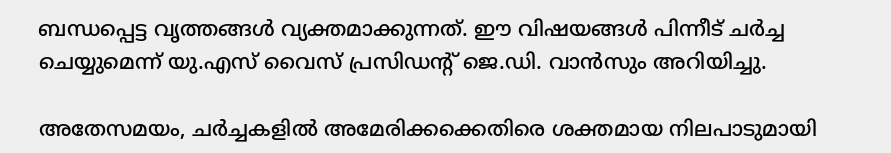ബന്ധപ്പെട്ട വൃത്തങ്ങൾ വ്യക്തമാക്കുന്നത്. ഈ വിഷയങ്ങൾ പിന്നീട് ചർച്ച ചെയ്യുമെന്ന് യു.എസ് വൈസ് പ്രസിഡന്റ് ജെ.ഡി. വാൻസും അറിയിച്ചു.

അതേസമയം, ചർച്ചകളിൽ അമേരിക്കക്കെതിരെ ശക്തമായ നിലപാടുമായി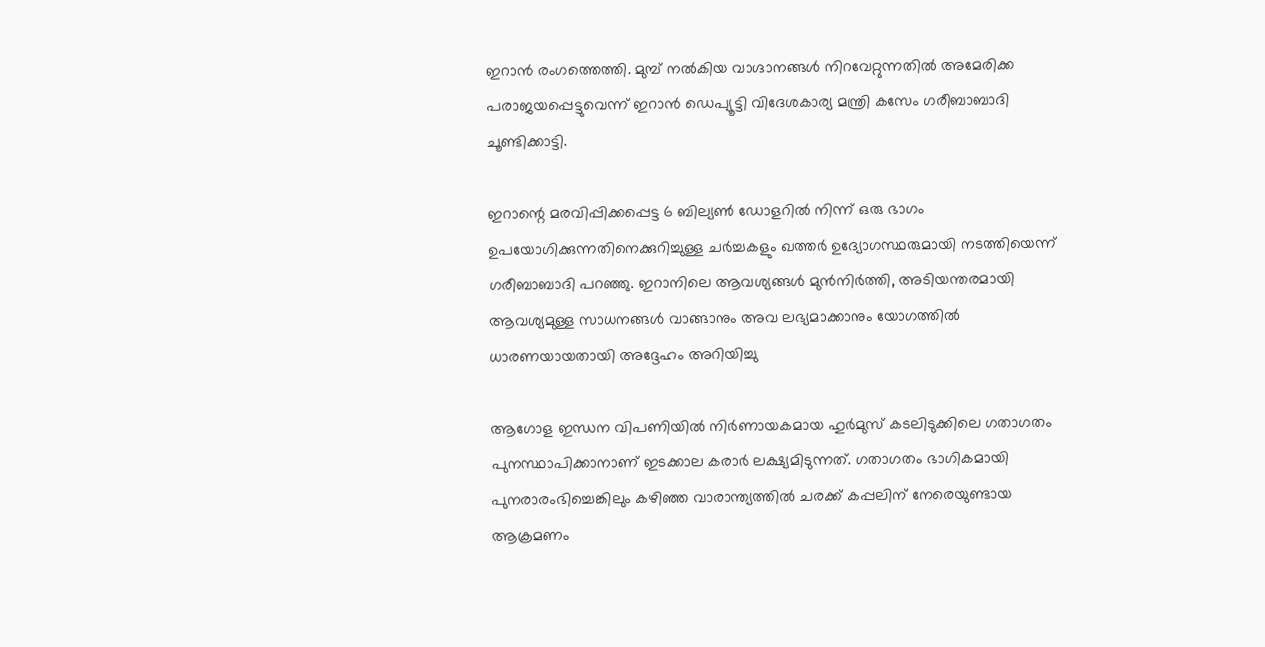ഇറാൻ രംഗത്തെത്തി. മുമ്പ് നൽകിയ വാഗ്ദാനങ്ങൾ നിറവേറ്റുന്നതിൽ അമേരിക്ക പരാജയപ്പെട്ടുവെന്ന് ഇറാൻ ഡെപ്യൂട്ടി വിദേശകാര്യ മന്ത്രി കസേം ഗരീബാബാദി ചൂണ്ടിക്കാട്ടി.

ഇറാന്റെ മരവിപ്പിക്കപ്പെട്ട 6 ബില്യൺ ഡോളറിൽ നിന്ന് ഒരു ഭാഗം ഉപയോഗിക്കുന്നതിനെക്കുറിച്ചുള്ള ചർച്ചകളും ഖത്തർ ഉദ്യോഗസ്ഥരുമായി നടത്തിയെന്ന് ഗരീബാബാദി പറഞ്ഞു. ഇറാനിലെ ആവശ്യങ്ങൾ മുൻനിർത്തി, അടിയന്തരമായി ആവശ്യമുള്ള സാധനങ്ങൾ വാങ്ങാനും അവ ലഭ്യമാക്കാനും യോഗത്തിൽ ധാരണയായതായി അദ്ദേഹം അറിയിച്ചു

ആഗോള ഇന്ധന വിപണിയിൽ നിർണായകമായ ഹുർമുസ് കടലിടുക്കിലെ ഗതാഗതം പുനസ്ഥാപിക്കാനാണ് ഇടക്കാല കരാർ ലക്ഷ്യമിടുന്നത്. ഗതാഗതം ഭാഗികമായി പുനരാരംഭിച്ചെങ്കിലും കഴിഞ്ഞ വാരാന്ത്യത്തിൽ ചരക്ക് കപ്പലിന് നേരെയുണ്ടായ ആക്രമണം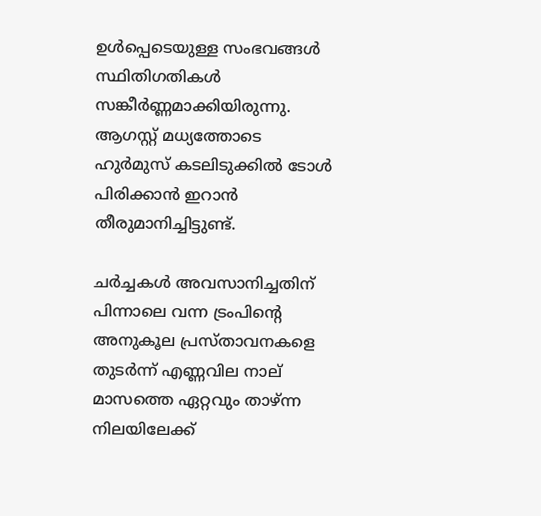ഉൾപ്പെടെയുള്ള സംഭവങ്ങൾ സ്ഥിതിഗതികൾ സങ്കീർണ്ണമാക്കിയിരുന്നു. ആഗസ്റ്റ് മധ്യത്തോടെ ഹുർമുസ് കടലിടുക്കിൽ ടോൾ പിരിക്കാൻ ഇറാൻ തീരുമാനിച്ചിട്ടുണ്ട്.

ചർച്ചകൾ അവസാനിച്ചതിന് പിന്നാലെ വന്ന ട്രംപിന്റെ അനുകൂല പ്രസ്താവനകളെ തുടർന്ന് എണ്ണവില നാല് മാസത്തെ ഏറ്റവും താഴ്ന്ന നിലയിലേക്ക്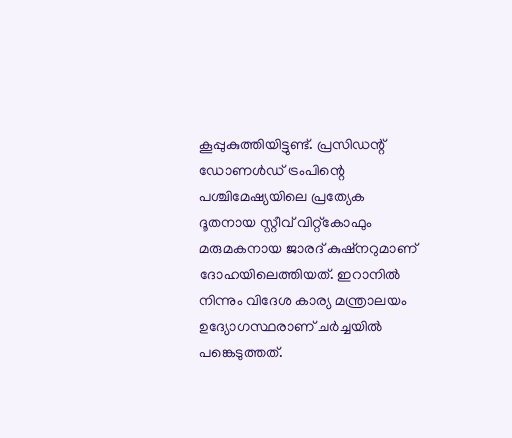കൂപ്പുകുത്തിയിട്ടുണ്ട്. പ്രസിഡന്റ് ഡോണൾഡ് ട്രംപിന്റെ പശ്ചിമേഷ്യയിലെ പ്രത്യേക ദൂതനായ സ്റ്റീവ് വിറ്റ്കോഫും മരുമകനായ ജാരദ് കുഷ്നറുമാണ് ദോഹയിലെത്തിയത്. ഇറാനിൽ നിന്നും വിദേശ കാര്യ മന്ത്രാലയം ഉദ്യോഗസ്ഥരാണ് ചർച്ചയിൽ പങ്കെടുത്തത്.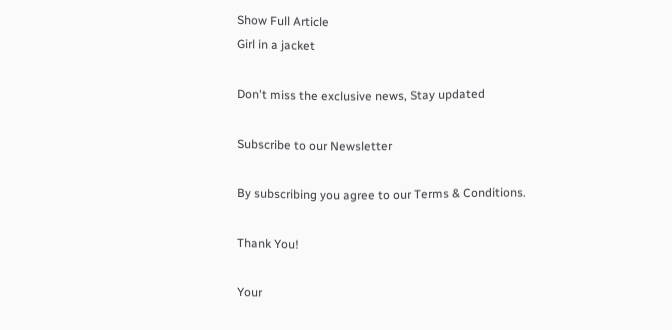Show Full Article
Girl in a jacket

Don't miss the exclusive news, Stay updated

Subscribe to our Newsletter

By subscribing you agree to our Terms & Conditions.

Thank You!

Your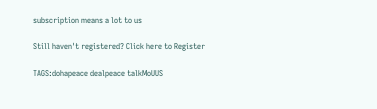subscription means a lot to us

Still haven't registered? Click here to Register

TAGS:dohapeace dealpeace talkMoUUS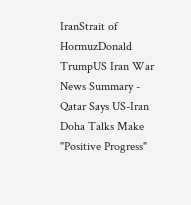IranStrait of HormuzDonald TrumpUS Iran War
News Summary - Qatar Says US-Iran Doha Talks Make "Positive Progress"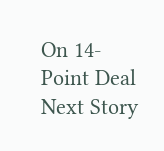On 14-Point Deal
Next Story